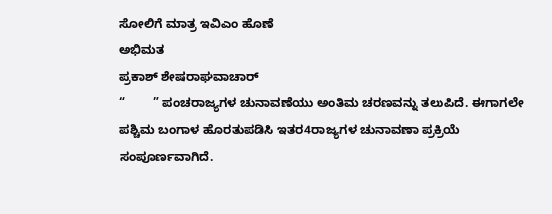ಸೋಲಿಗೆ ಮಾತ್ರ ಇವಿಎಂ ಹೊಣೆ
ಅಭಿಮತ
ಪ್ರಕಾಶ್‌ ಶೇಷರಾಘವಾಚಾರ್‌
“        ” ಪಂಚರಾಜ್ಯಗಳ ಚುನಾವಣೆಯು ಅಂತಿಮ ಚರಣವನ್ನು ತಲುಪಿದೆ. ಈಗಾಗಲೇ ಪಶ್ಚಿಮ ಬಂಗಾಳ ಹೊರತುಪಡಿಸಿ ಇತರ4ರಾಜ್ಯಗಳ ಚುನಾವಣಾ ಪ್ರಕ್ರಿಯೆ ಸಂಪೂರ್ಣವಾಗಿದೆ.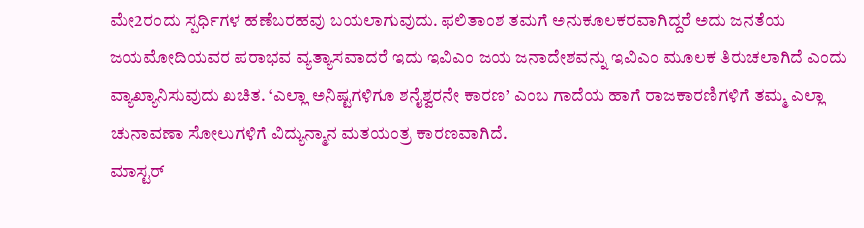ಮೇ2ರಂದು ಸ್ಪರ್ಧಿಗಳ ಹಣೆಬರಹವು ಬಯಲಾಗುವುದು. ಫಲಿತಾಂಶ ತಮಗೆ ಅನುಕೂಲಕರವಾಗಿದ್ದರೆ ಅದು ಜನತೆಯ ಜಯಮೋದಿಯವರ ಪರಾಭವ ವ್ಯತ್ಯಾಸವಾದರೆ ಇದು ಇವಿಎಂ ಜಯ ಜನಾದೇಶವನ್ನು ಇವಿಎಂ ಮೂಲಕ ತಿರುಚಲಾಗಿದೆ ಎಂದು ವ್ಯಾಖ್ಯಾನಿಸುವುದು ಖಚಿತ. ‘ಎಲ್ಲಾ ಅನಿಷ್ಟಗಳಿಗೂ ಶನೈಶ್ವರನೇ ಕಾರಣ’ ಎಂಬ ಗಾದೆಯ ಹಾಗೆ ರಾಜಕಾರಣಿಗಳಿಗೆ ತಮ್ಮ ಎಲ್ಲಾ ಚುನಾವಣಾ ಸೋಲುಗಳಿಗೆ ವಿದ್ಯುನ್ಮಾನ ಮತಯಂತ್ರ ಕಾರಣವಾಗಿದೆ.
ಮಾಸ್ಟರ್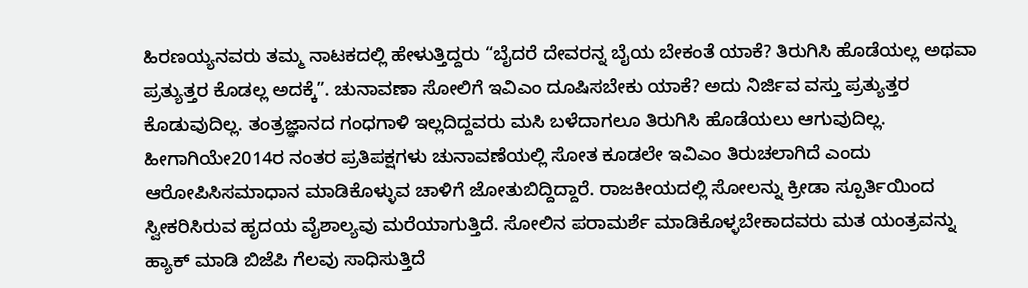ಹಿರಣಯ್ಯನವರು ತಮ್ಮ ನಾಟಕದಲ್ಲಿ ಹೇಳುತ್ತಿದ್ದರು “ಬೈದರೆ ದೇವರನ್ನ ಬೈಯ ಬೇಕಂತೆ ಯಾಕೆ? ತಿರುಗಿಸಿ ಹೊಡೆಯಲ್ಲ ಅಥವಾ ಪ್ರತ್ಯುತ್ತರ ಕೊಡಲ್ಲ ಅದಕ್ಕೆ”. ಚುನಾವಣಾ ಸೋಲಿಗೆ ಇವಿಎಂ ದೂಷಿಸಬೇಕು ಯಾಕೆ? ಅದು ನಿರ್ಜಿವ ವಸ್ತು ಪ್ರತ್ಯುತ್ತರ ಕೊಡುವುದಿಲ್ಲ. ತಂತ್ರಜ್ಞಾನದ ಗಂಧಗಾಳಿ ಇಲ್ಲದಿದ್ದವರು ಮಸಿ ಬಳೆದಾಗಲೂ ತಿರುಗಿಸಿ ಹೊಡೆಯಲು ಆಗುವುದಿಲ್ಲ.
ಹೀಗಾಗಿಯೇ2014ರ ನಂತರ ಪ್ರತಿಪಕ್ಷಗಳು ಚುನಾವಣೆಯಲ್ಲಿ ಸೋತ ಕೂಡಲೇ ಇವಿಎಂ ತಿರುಚಲಾಗಿದೆ ಎಂದು ಆರೋಪಿಸಿಸಮಾಧಾನ ಮಾಡಿಕೊಳ್ಳುವ ಚಾಳಿಗೆ ಜೋತುಬಿದ್ದಿದ್ದಾರೆ. ರಾಜಕೀಯದಲ್ಲಿ ಸೋಲನ್ನು ಕ್ರೀಡಾ ಸ್ಪೂರ್ತಿಯಿಂದ ಸ್ವೀಕರಿಸಿರುವ ಹೃದಯ ವೈಶಾಲ್ಯವು ಮರೆಯಾಗುತ್ತಿದೆ. ಸೋಲಿನ ಪರಾಮರ್ಶೆ ಮಾಡಿಕೊಳ್ಳಬೇಕಾದವರು ಮತ ಯಂತ್ರವನ್ನು ಹ್ಯಾಕ್ ಮಾಡಿ ಬಿಜೆಪಿ ಗೆಲವು ಸಾಧಿಸುತ್ತಿದೆ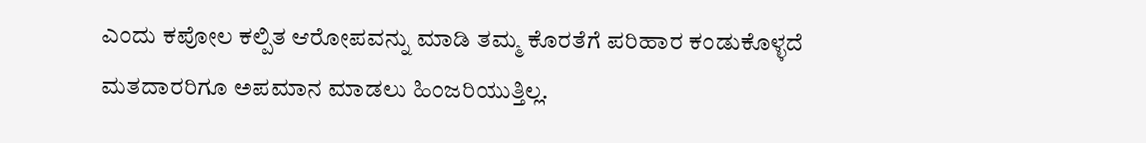ಎಂದು ಕಪೋಲ ಕಲ್ಪಿತ ಆರೋಪವನ್ನು ಮಾಡಿ ತಮ್ಮ ಕೊರತೆಗೆ ಪರಿಹಾರ ಕಂಡುಕೊಳ್ಳದೆ ಮತದಾರರಿಗೂ ಅಪಮಾನ ಮಾಡಲು ಹಿಂಜರಿಯುತ್ತಿಲ್ಲ.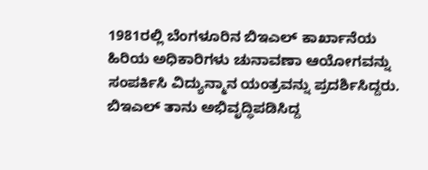1981ರಲ್ಲಿ ಬೆಂಗಳೂರಿನ ಬಿಇಎಲ್ ಕಾರ್ಖಾನೆಯ ಹಿರಿಯ ಅಧಿಕಾರಿಗಳು ಚುನಾವಣಾ ಆಯೋಗವನ್ನು ಸಂಪರ್ಕಿಸಿ ವಿದ್ಯುನ್ಮಾನ ಯಂತ್ರವನ್ನು ಪ್ರದರ್ಶಿಸಿದ್ದರು. ಬಿಇಎಲ್ ತಾನು ಅಭಿವೃದ್ಧಿಪಡಿಸಿದ್ದ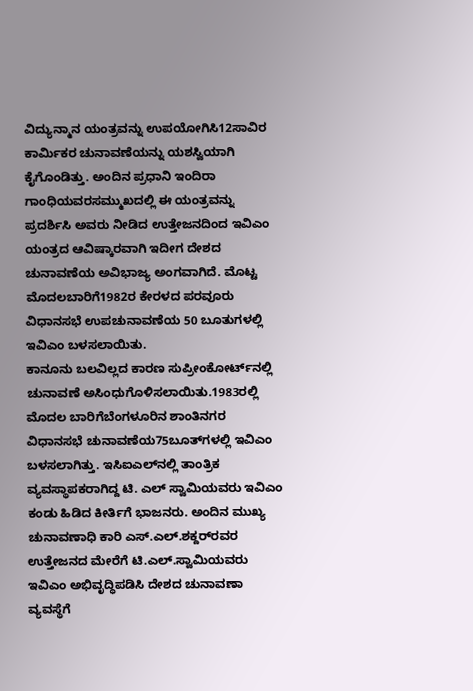ವಿದ್ಯುನ್ಮಾನ ಯಂತ್ರವನ್ನು ಉಪಯೋಗಿಸಿ12ಸಾವಿರ ಕಾರ್ಮಿಕರ ಚುನಾವಣೆಯನ್ನು ಯಶಸ್ವಿಯಾಗಿ ಕೈಗೊಂಡಿತ್ತು. ಅಂದಿನ ಪ್ರಧಾನಿ ಇಂದಿರಾ ಗಾಂಧಿಯವರಸಮ್ಮುಖದಲ್ಲಿ ಈ ಯಂತ್ರವನ್ನು ಪ್ರದರ್ಶಿಸಿ ಅವರು ನೀಡಿದ ಉತ್ತೇಜನದಿಂದ ಇವಿಎಂ ಯಂತ್ರದ ಆವಿಷ್ಕಾರವಾಗಿ ಇದೀಗ ದೇಶದ ಚುನಾವಣೆಯ ಅವಿಭಾಜ್ಯ ಅಂಗವಾಗಿದೆ. ಮೊಟ್ಟ ಮೊದಲಬಾರಿಗೆ1982ರ ಕೇರಳದ ಪರವೂರು ವಿಧಾನಸಭೆ ಉಪಚುನಾವಣೆಯ 50 ಬೂತುಗಳಲ್ಲಿ ಇವಿಎಂ ಬಳಸಲಾಯಿತು.
ಕಾನೂನು ಬಲವಿಲ್ಲದ ಕಾರಣ ಸುಪ್ರೀಂಕೋರ್ಟ್‌ನಲ್ಲಿ ಚುನಾವಣೆ ಅಸಿಂಧುಗೊಳಿಸಲಾಯಿತು.1983ರಲ್ಲಿ ಮೊದಲ ಬಾರಿಗೆಬೆಂಗಳೂರಿನ ಶಾಂತಿನಗರ ವಿಧಾನಸಭೆ ಚುನಾವಣೆಯ75ಬೂತ್‌ಗಳಲ್ಲಿ ಇವಿಎಂ ಬಳಸಲಾಗಿತ್ತು. ಇಸಿಐಎಲ್‌ನಲ್ಲಿ ತಾಂತ್ರಿಕ ವ್ಯವಸ್ಥಾಪಕರಾಗಿದ್ದ ಟಿ. ಎಲ್ ಸ್ವಾಮಿಯವರು ಇವಿಎಂ ಕಂಡು ಹಿಡಿದ ಕೀರ್ತಿಗೆ ಭಾಜನರು. ಅಂದಿನ ಮುಖ್ಯ ಚುನಾವಣಾಧಿ ಕಾರಿ ಎಸ್.ಎಲ್.ಶಕ್ದರ್‌ರವರ ಉತ್ತೇಜನದ ಮೇರೆಗೆ ಟಿ.ಎಲ್.ಸ್ವಾಮಿಯವರು ಇವಿಎಂ ಅಭಿವೃದ್ಧಿಪಡಿಸಿ ದೇಶದ ಚುನಾವಣಾ ವ್ಯವಸ್ಥೆಗೆ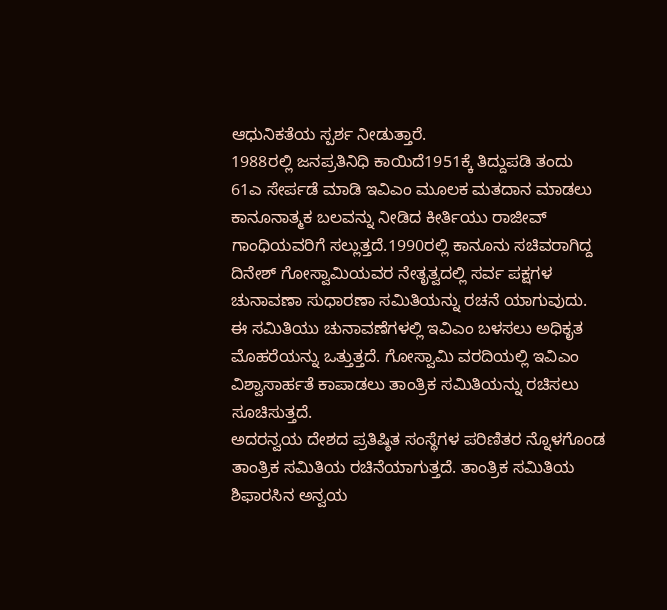ಆಧುನಿಕತೆಯ ಸ್ಪರ್ಶ ನೀಡುತ್ತಾರೆ.
1988ರಲ್ಲಿ ಜನಪ್ರತಿನಿಧಿ ಕಾಯಿದೆ1951ಕ್ಕೆ ತಿದ್ದುಪಡಿ ತಂದು 61ಎ ಸೇರ್ಪಡೆ ಮಾಡಿ ಇವಿಎಂ ಮೂಲಕ ಮತದಾನ ಮಾಡಲು ಕಾನೂನಾತ್ಮಕ ಬಲವನ್ನು ನೀಡಿದ ಕೀರ್ತಿಯು ರಾಜೀವ್ ಗಾಂಧಿಯವರಿಗೆ ಸಲ್ಲುತ್ತದೆ.1990ರಲ್ಲಿ ಕಾನೂನು ಸಚಿವರಾಗಿದ್ದ ದಿನೇಶ್ ಗೋಸ್ವಾಮಿಯವರ ನೇತೃತ್ವದಲ್ಲಿ ಸರ್ವ ಪಕ್ಷಗಳ ಚುನಾವಣಾ ಸುಧಾರಣಾ ಸಮಿತಿಯನ್ನು ರಚನೆ ಯಾಗುವುದು. ಈ ಸಮಿತಿಯು ಚುನಾವಣೆಗಳಲ್ಲಿ ಇವಿಎಂ ಬಳಸಲು ಅಧಿಕೃತ ಮೊಹರೆಯನ್ನು ಒತ್ತುತ್ತದೆ. ಗೋಸ್ವಾಮಿ ವರದಿಯಲ್ಲಿ ಇವಿಎಂ ವಿಶ್ವಾಸಾರ್ಹತೆ ಕಾಪಾಡಲು ತಾಂತ್ರಿಕ ಸಮಿತಿಯನ್ನು ರಚಿಸಲು ಸೂಚಿಸುತ್ತದೆ.
ಅದರನ್ವಯ ದೇಶದ ಪ್ರತಿಷ್ಠಿತ ಸಂಸ್ಥೆಗಳ ಪರಿಣಿತರ ನ್ನೊಳಗೊಂಡ ತಾಂತ್ರಿಕ ಸಮಿತಿಯ ರಚಿನೆಯಾಗುತ್ತದೆ. ತಾಂತ್ರಿಕ ಸಮಿತಿಯ ಶಿಫಾರಸಿನ ಅನ್ವಯ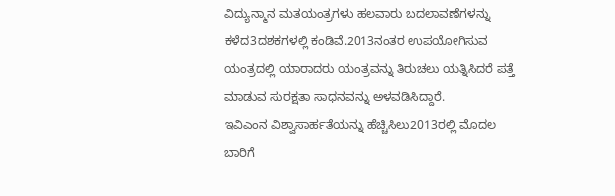ವಿದ್ಯುನ್ಮಾನ ಮತಯಂತ್ರಗಳು ಹಲವಾರು ಬದಲಾವಣೆಗಳನ್ನು ಕಳೆದ3ದಶಕಗಳಲ್ಲಿ ಕಂಡಿವೆ.2013ನಂತರ ಉಪಯೋಗಿಸುವ ಯಂತ್ರದಲ್ಲಿ ಯಾರಾದರು ಯಂತ್ರವನ್ನು ತಿರುಚಲು ಯತ್ನಿಸಿದರೆ ಪತ್ತೆ ಮಾಡುವ ಸುರಕ್ಷತಾ ಸಾಧನವನ್ನು ಅಳವಡಿಸಿದ್ದಾರೆ.
ಇವಿಎಂನ ವಿಶ್ವಾಸಾರ್ಹತೆಯನ್ನು ಹೆಚ್ಚಿಸಿಲು2013ರಲ್ಲಿ ಮೊದಲ ಬಾರಿಗೆ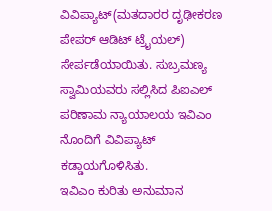ವಿವಿಪ್ಯಾಟ್(ಮತದಾರರ ದೃಢೀಕರಣ ಪೇಪರ್ ಆಡಿಟ್ ಟ್ರೈಯಲ್) ಸೇರ್ಪಡೆಯಾಯಿತು. ಸುಬ್ರಮಣ್ಯ ಸ್ವಾಮಿಯವರು ಸಲ್ಲಿಸಿದ ಪಿಐಎಲ್ ಪರಿಣಾಮ ನ್ಯಾಯಾಲಯ ಇವಿಎಂ ನೊಂದಿಗೆ ವಿವಿಪ್ಯಾಟ್ ಕಡ್ಡಾಯಗೊಳಿಸಿತು.
ಇವಿಎಂ ಕುರಿತು ಅನುಮಾನ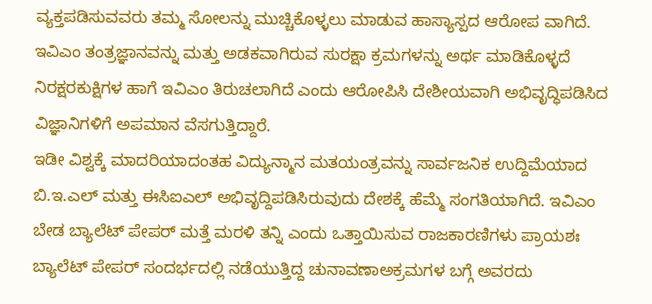ವ್ಯಕ್ತಪಡಿಸುವವರು ತಮ್ಮ ಸೋಲನ್ನು ಮುಚ್ಚಿಕೊಳ್ಳಲು ಮಾಡುವ ಹಾಸ್ಯಾಸ್ಪದ ಆರೋಪ ವಾಗಿದೆ. ಇವಿಎಂ ತಂತ್ರಜ್ಞಾನವನ್ನು ಮತ್ತು ಅಡಕವಾಗಿರುವ ಸುರಕ್ಷಾ ಕ್ರಮಗಳನ್ನು ಅರ್ಥ ಮಾಡಿಕೊಳ್ಳದೆ ನಿರಕ್ಷರಕುಕ್ಷಿಗಳ ಹಾಗೆ ಇವಿಎಂ ತಿರುಚಲಾಗಿದೆ ಎಂದು ಆರೋಪಿಸಿ ದೇಶೀಯವಾಗಿ ಅಭಿವೃದ್ಧಿಪಡಿಸಿದ ವಿಜ್ಞಾನಿಗಳಿಗೆ ಅಪಮಾನ ವೆಸಗುತ್ತಿದ್ದಾರೆ.
ಇಡೀ ವಿಶ್ವಕ್ಕೆ ಮಾದರಿಯಾದಂತಹ ವಿದ್ಯುನ್ಮಾನ ಮತಯಂತ್ರವನ್ನು ಸಾರ್ವಜನಿಕ ಉದ್ದಿಮೆಯಾದ ಬಿ.ಇ.ಎಲ್ ಮತ್ತು ಈಸಿಐಎಲ್ ಅಭಿವೃದ್ದಿಪಡಿಸಿರುವುದು ದೇಶಕ್ಕೆ ಹೆಮ್ಮೆ ಸಂಗತಿಯಾಗಿದೆ. ಇವಿಎಂ ಬೇಡ ಬ್ಯಾಲೆಟ್ ಪೇಪರ್ ಮತ್ತೆ ಮರಳಿ ತನ್ನಿ ಎಂದು ಒತ್ತಾಯಿಸುವ ರಾಜಕಾರಣಿಗಳು ಪ್ರಾಯಶಃ ಬ್ಯಾಲೆಟ್ ಪೇಪರ್ ಸಂದರ್ಭದಲ್ಲಿ ನಡೆಯುತ್ತಿದ್ದ ಚುನಾವಣಾಅಕ್ರಮಗಳ ಬಗ್ಗೆ ಅವರದು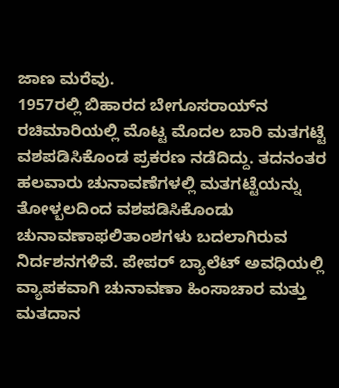ಜಾಣ ಮರೆವು.
1957ರಲ್ಲಿ ಬಿಹಾರದ ಬೇಗೂಸರಾಯ್‌ನ ರಚಿಮಾರಿಯಲ್ಲಿ ಮೊಟ್ಟ ಮೊದಲ ಬಾರಿ ಮತಗಟ್ಟೆ ವಶಪಡಿಸಿಕೊಂಡ ಪ್ರಕರಣ ನಡೆದಿದ್ದು. ತದನಂತರ ಹಲವಾರು ಚುನಾವಣೆಗಳಲ್ಲಿ ಮತಗಟ್ಟೆಯನ್ನು ತೋಳ್ಬಲದಿಂದ ವಶಪಡಿಸಿಕೊಂಡು ಚುನಾವಣಾಫಲಿತಾಂಶಗಳು ಬದಲಾಗಿರುವ ನಿರ್ದಶನಗಳಿವೆ. ಪೇಪರ್ ಬ್ಯಾಲೆಟ್ ಅವಧಿಯಲ್ಲಿ ವ್ಯಾಪಕವಾಗಿ ಚುನಾವಣಾ ಹಿಂಸಾಚಾರ ಮತ್ತು ಮತದಾನ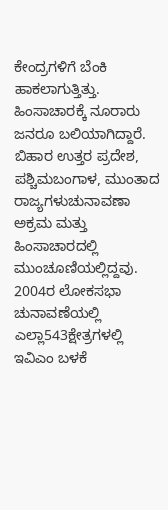ಕೇಂದ್ರಗಳಿಗೆ ಬೆಂಕಿ ಹಾಕಲಾಗುತ್ತಿತ್ತು.
ಹಿಂಸಾಚಾರಕ್ಕೆ ನೂರಾರು ಜನರೂ ಬಲಿಯಾಗಿದ್ದಾರೆ. ಬಿಹಾರ ಉತ್ತರ ಪ್ರದೇಶ, ಪಶ್ಚಿಮಬಂಗಾಳ, ಮುಂತಾದ ರಾಜ್ಯಗಳುಚುನಾವಣಾ ಅಕ್ರಮ ಮತ್ತು ಹಿಂಸಾಚಾರದಲ್ಲಿ ಮುಂಚೂಣಿಯಲ್ಲಿದ್ದವು. 2004ರ ಲೋಕಸಭಾ ಚುನಾವಣೆಯಲ್ಲಿ ಎಲ್ಲಾ543ಕ್ಷೇತ್ರಗಳಲ್ಲಿ ಇವಿಎಂ ಬಳಕೆ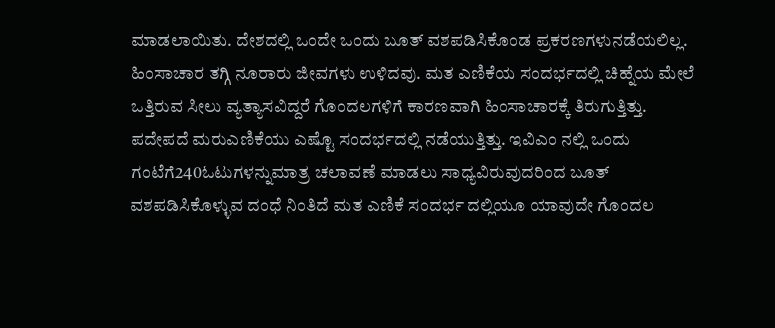ಮಾಡಲಾಯಿತು. ದೇಶದಲ್ಲಿ ಒಂದೇ ಒಂದು ಬೂತ್ ವಶಪಡಿಸಿಕೊಂಡ ಪ್ರಕರಣಗಳುನಡೆಯಲಿಲ್ಲ. ಹಿಂಸಾಚಾರ ತಗ್ಗಿ ನೂರಾರು ಜೀವಗಳು ಉಳಿದವು. ಮತ ಎಣಿಕೆಯ ಸಂದರ್ಭದಲ್ಲಿ ಚಿಹ್ನೆಯ ಮೇಲೆ ಒತ್ತಿರುವ ಸೀಲು ವ್ಯತ್ಯಾಸವಿದ್ದರೆ ಗೊಂದಲಗಳಿಗೆ ಕಾರಣವಾಗಿ ಹಿಂಸಾಚಾರಕ್ಕೆ ತಿರುಗುತ್ತಿತ್ತು.
ಪದೇಪದೆ ಮರುಎಣಿಕೆಯು ಎಷ್ಟೊ ಸಂದರ್ಭದಲ್ಲಿ ನಡೆಯುತ್ತಿತ್ತು. ಇವಿಎಂ ನಲ್ಲಿ ಒಂದು ಗಂಟೆಗೆ240ಓಟುಗಳನ್ನುಮಾತ್ರ ಚಲಾವಣೆ ಮಾಡಲು ಸಾಧ್ಯವಿರುವುದರಿಂದ ಬೂತ್ ವಶಪಡಿಸಿಕೊಳ್ಳುವ ದಂಧೆ ನಿಂತಿದೆ ಮತ ಎಣಿಕೆ ಸಂದರ್ಭ ದಲ್ಲಿಯೂ ಯಾವುದೇ ಗೊಂದಲ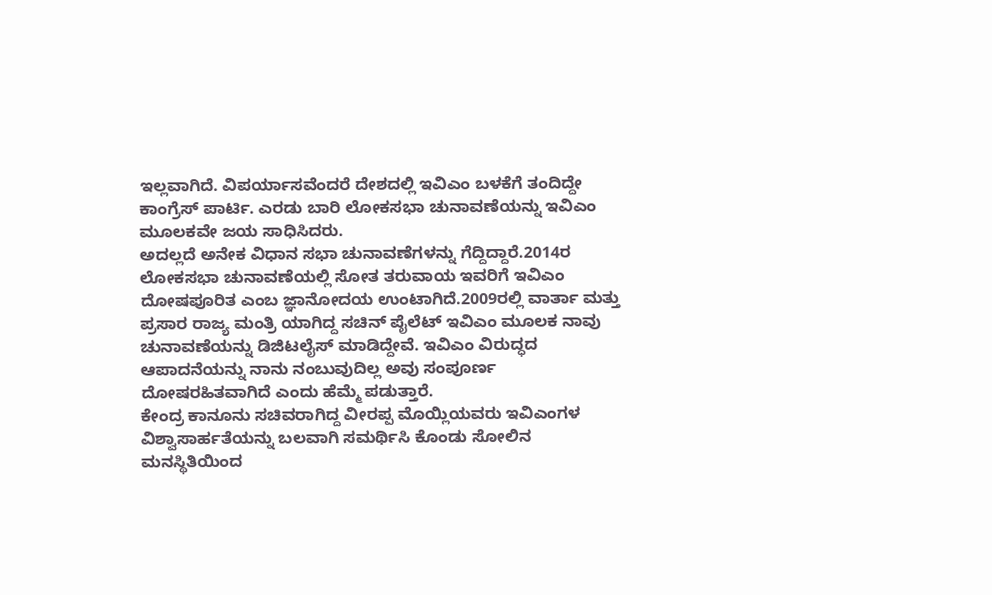ಇಲ್ಲವಾಗಿದೆ. ವಿಪರ್ಯಾಸವೆಂದರೆ ದೇಶದಲ್ಲಿ ಇವಿಎಂ ಬಳಕೆಗೆ ತಂದಿದ್ದೇ ಕಾಂಗ್ರೆಸ್ ಪಾರ್ಟಿ. ಎರಡು ಬಾರಿ ಲೋಕಸಭಾ ಚುನಾವಣೆಯನ್ನು ಇವಿಎಂ ಮೂಲಕವೇ ಜಯ ಸಾಧಿಸಿದರು.
ಅದಲ್ಲದೆ ಅನೇಕ ವಿಧಾನ ಸಭಾ ಚುನಾವಣೆಗಳನ್ನು ಗೆದ್ದಿದ್ದಾರೆ.2014ರ ಲೋಕಸಭಾ ಚುನಾವಣೆಯಲ್ಲಿ ಸೋತ ತರುವಾಯ ಇವರಿಗೆ ಇವಿಎಂ ದೋಷಪೂರಿತ ಎಂಬ ಜ್ಞಾನೋದಯ ಉಂಟಾಗಿದೆ.2009ರಲ್ಲಿ ವಾರ್ತಾ ಮತ್ತು ಪ್ರಸಾರ ರಾಜ್ಯ ಮಂತ್ರಿ ಯಾಗಿದ್ದ ಸಚಿನ್ ಪೈಲೆಟ್ ಇವಿಎಂ ಮೂಲಕ ನಾವು ಚುನಾವಣೆಯನ್ನು ಡಿಜಿಟಲೈಸ್ ಮಾಡಿದ್ದೇವೆ. ಇವಿಎಂ ವಿರುದ್ಧದ ಆಪಾದನೆಯನ್ನು ನಾನು ನಂಬುವುದಿಲ್ಲ ಅವು ಸಂಪೂರ್ಣ ದೋಷರಹಿತವಾಗಿದೆ ಎಂದು ಹೆಮ್ಮೆ ಪಡುತ್ತಾರೆ.
ಕೇಂದ್ರ ಕಾನೂನು ಸಚಿವರಾಗಿದ್ದ ವೀರಪ್ಪ ಮೊಯ್ಲಿಯವರು ಇವಿಎಂಗಳ ವಿಶ್ವಾಸಾರ್ಹತೆಯನ್ನು ಬಲವಾಗಿ ಸಮರ್ಥಿಸಿ ಕೊಂಡು ಸೋಲಿನ ಮನಸ್ಥಿತಿಯಿಂದ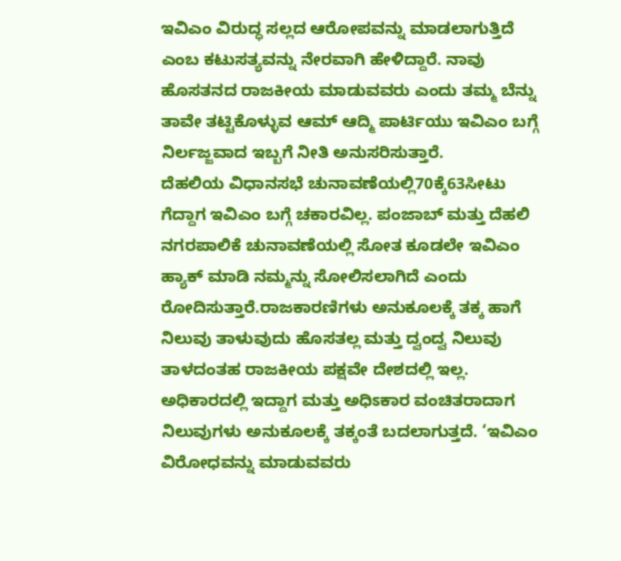ಇವಿಎಂ ವಿರುದ್ಧ ಸಲ್ಲದ ಆರೋಪವನ್ನು ಮಾಡಲಾಗುತ್ತಿದೆ ಎಂಬ ಕಟುಸತ್ಯವನ್ನು ನೇರವಾಗಿ ಹೇಳಿದ್ದಾರೆ. ನಾವು ಹೊಸತನದ ರಾಜಕೀಯ ಮಾಡುವವರು ಎಂದು ತಮ್ಮ ಬೆನ್ನು ತಾವೇ ತಟ್ಟಿಕೊಳ್ಳುವ ಆಮ್ ಆದ್ಮಿ ಪಾರ್ಟಿಯು ಇವಿಎಂ ಬಗ್ಗೆ ನಿರ್ಲಜ್ಜವಾದ ಇಬ್ಬಗೆ ನೀತಿ ಅನುಸರಿಸುತ್ತಾರೆ.
ದೆಹಲಿಯ ವಿಧಾನಸಭೆ ಚುನಾವಣೆಯಲ್ಲಿ70ಕ್ಕೆ63ಸೀಟು ಗೆದ್ದಾಗ ಇವಿಎಂ ಬಗ್ಗೆ ಚಕಾರವಿಲ್ಲ. ಪಂಜಾಬ್ ಮತ್ತು ದೆಹಲಿ ನಗರಪಾಲಿಕೆ ಚುನಾವಣೆಯಲ್ಲಿ ಸೋತ ಕೂಡಲೇ ಇವಿಎಂ ಹ್ಯಾಕ್ ಮಾಡಿ ನಮ್ಮನ್ನು ಸೋಲಿಸಲಾಗಿದೆ ಎಂದು ರೋದಿಸುತ್ತಾರೆ.ರಾಜಕಾರಣಿಗಳು ಅನುಕೂಲಕ್ಕೆ ತಕ್ಕ ಹಾಗೆ ನಿಲುವು ತಾಳುವುದು ಹೊಸತಲ್ಲ ಮತ್ತು ದ್ವಂದ್ವ ನಿಲುವು ತಾಳದಂತಹ ರಾಜಕೀಯ ಪಕ್ಷವೇ ದೇಶದಲ್ಲಿ ಇಲ್ಲ.
ಅಧಿಕಾರದಲ್ಲಿ ಇದ್ದಾಗ ಮತ್ತು ಅಧಿಽಕಾರ ವಂಚಿತರಾದಾಗ ನಿಲುವುಗಳು ಅನುಕೂಲಕ್ಕೆ ತಕ್ಕಂತೆ ಬದಲಾಗುತ್ತದೆ. ‘ಇವಿಎಂ ವಿರೋಧವನ್ನು ಮಾಡುವವರು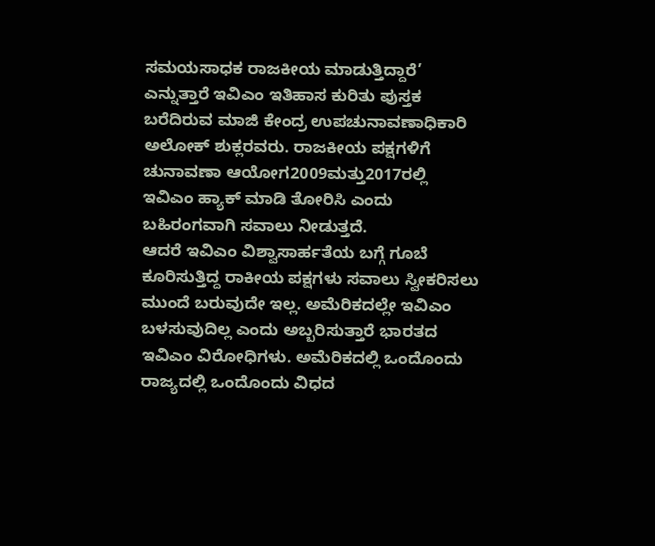ಸಮಯಸಾಧಕ ರಾಜಕೀಯ ಮಾಡುತ್ತಿದ್ದಾರೆ’ ಎನ್ನುತ್ತಾರೆ ಇವಿಎಂ ಇತಿಹಾಸ ಕುರಿತು ಪುಸ್ತಕ ಬರೆದಿರುವ ಮಾಜಿ ಕೇಂದ್ರ ಉಪಚುನಾವಣಾಧಿಕಾರಿ ಅಲೋಕ್ ಶುಕ್ಲರವರು. ರಾಜಕೀಯ ಪಕ್ಷಗಳಿಗೆ ಚುನಾವಣಾ ಆಯೋಗ2009ಮತ್ತು2017ರಲ್ಲಿ ಇವಿಎಂ ಹ್ಯಾಕ್ ಮಾಡಿ ತೋರಿಸಿ ಎಂದು ಬಹಿರಂಗವಾಗಿ ಸವಾಲು ನೀಡುತ್ತದೆ.
ಆದರೆ ಇವಿಎಂ ವಿಶ್ವಾಸಾರ್ಹತೆಯ ಬಗ್ಗೆ ಗೂಬೆ ಕೂರಿಸುತ್ತಿದ್ದ ರಾಕೀಯ ಪಕ್ಷಗಳು ಸವಾಲು ಸ್ವೀಕರಿಸಲು ಮುಂದೆ ಬರುವುದೇ ಇಲ್ಲ. ಅಮೆರಿಕದಲ್ಲೇ ಇವಿಎಂ ಬಳಸುವುದಿಲ್ಲ ಎಂದು ಅಬ್ಬರಿಸುತ್ತಾರೆ ಭಾರತದ ಇವಿಎಂ ವಿರೋಧಿಗಳು. ಅಮೆರಿಕದಲ್ಲಿ ಒಂದೊಂದು ರಾಜ್ಯದಲ್ಲಿ ಒಂದೊಂದು ವಿಧದ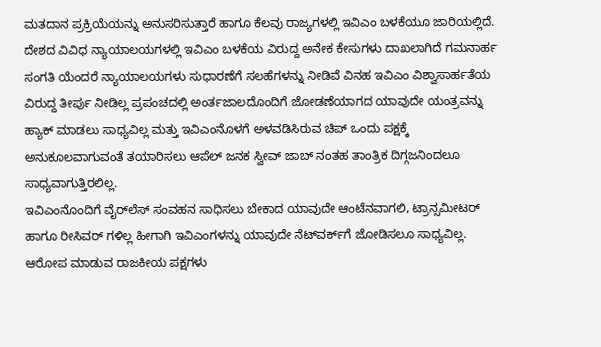ಮತದಾನ ಪ್ರಕ್ರಿಯೆಯನ್ನು ಅನುಸರಿಸುತ್ತಾರೆ ಹಾಗೂ ಕೆಲವು ರಾಜ್ಯಗಳಲ್ಲಿ ಇವಿಎಂ ಬಳಕೆಯೂ ಜಾರಿಯಲ್ಲಿದೆ.
ದೇಶದ ವಿವಿಧ ನ್ಯಾಯಾಲಯಗಳಲ್ಲಿ ಇವಿಎಂ ಬಳಕೆಯ ವಿರುದ್ದ ಅನೇಕ ಕೇಸುಗಳು ದಾಖಲಾಗಿದೆ ಗಮನಾರ್ಹ ಸಂಗತಿ ಯೆಂದರೆ ನ್ಯಾಯಾಲಯಗಳು ಸುಧಾರಣೆಗೆ ಸಲಹೆಗಳನ್ನು ನೀಡಿವೆ ವಿನಹ ಇವಿಎಂ ವಿಶ್ವಾಸಾರ್ಹತೆಯ ವಿರುದ್ದ ತೀರ್ಪು ನೀಡಿಲ್ಲ ಪ್ರಪಂಚದಲ್ಲಿ ಅಂರ್ತಜಾಲದೊಂದಿಗೆ ಜೋಡಣೆಯಾಗದ ಯಾವುದೇ ಯಂತ್ರವನ್ನು ಹ್ಯಾಕ್ ಮಾಡಲು ಸಾಧ್ಯವಿಲ್ಲ ಮತ್ತು ಇವಿಎಂನೊಳಗೆ ಅಳವಡಿಸಿರುವ ಚಿಪ್ ಒಂದು ಪಕ್ಷಕ್ಕೆ ಅನುಕೂಲವಾಗುವಂತೆ ತಯಾರಿಸಲು ಆಪೆಲ್ ಜನಕ ಸ್ವೀವ್ ಜಾಬ್ ನಂತಹ ತಾಂತ್ರಿಕ ದಿಗ್ಗಜನಿಂದಲೂ ಸಾಧ್ಯವಾಗುತ್ತಿರಲಿಲ್ಲ.
ಇವಿಎಂನೊಂದಿಗೆ ವೈರ್‌ಲೆಸ್ ಸಂವಹನ ಸಾಧಿಸಲು ಬೇಕಾದ ಯಾವುದೇ ಆಂಟೆನವಾಗಲಿ, ಟ್ರಾನ್ಸಮೀಟರ್ ಹಾಗೂ ರೀಸಿವರ್‌ ಗಳಿಲ್ಲ ಹೀಗಾಗಿ ಇವಿಎಂಗಳನ್ನು ಯಾವುದೇ ನೆಟ್‌ವರ್ಕ್‌ಗೆ ಜೋಡಿಸಲೂ ಸಾಧ್ಯವಿಲ್ಲ. ಆರೋಪ ಮಾಡುವ ರಾಜಕೀಯ ಪಕ್ಷಗಳು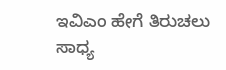ಇವಿಎಂ ಹೇಗೆ ತಿರುಚಲು ಸಾಧ್ಯ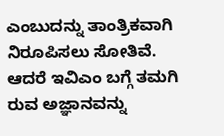ಎಂಬುದನ್ನು ತಾಂತ್ರಿಕವಾಗಿ ನಿರೂಪಿಸಲು ಸೋತಿವೆ. ಆದರೆ ಇವಿಎಂ ಬಗ್ಗೆ ತಮಗಿ ರುವ ಅಜ್ಞಾನವನ್ನು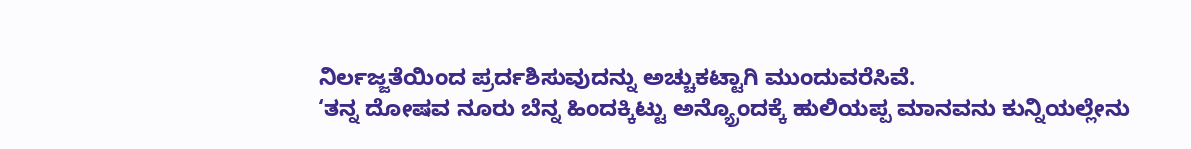ನಿರ್ಲಜ್ಜತೆಯಿಂದ ಪ್ರರ್ದಶಿಸುವುದನ್ನು ಅಚ್ಚುಕಟ್ಟಾಗಿ ಮುಂದುವರೆಸಿವೆ.
‘ತನ್ನ ದೋಷವ ನೂರು ಬೆನ್ನ ಹಿಂದಕ್ಕಿಟ್ಟು ಅನ್ಯ್ರೊಂದಕ್ಕೆ ಹುಲಿಯಪ್ಪ ಮಾನವನು ಕುನ್ನಿಯಲ್ಲೇನು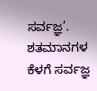ಸರ್ವಜ್ಞ’. ಶತಮಾನಗಳ ಕೆಳಗೆ ಸರ್ವಜ್ಞ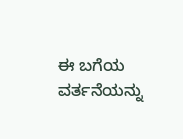ಈ ಬಗೆಯ ವರ್ತನೆಯನ್ನು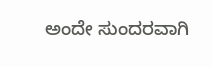ಅಂದೇ ಸುಂದರವಾಗಿ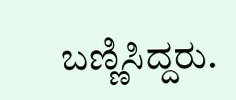ಬಣ್ಣಿಸಿದ್ದರು.